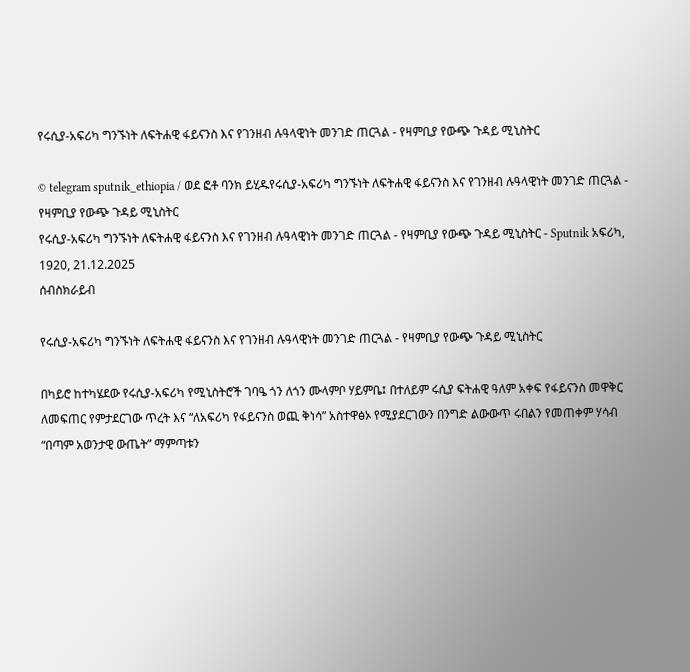የሩሲያ-አፍሪካ ግንኙነት ለፍትሐዊ ፋይናንስ እና የገንዘብ ሉዓላዊነት መንገድ ጠርጓል - የዛምቢያ የውጭ ጉዳይ ሚኒስትር

© telegram sputnik_ethiopia / ወደ ፎቶ ባንክ ይሂዱየሩሲያ-አፍሪካ ግንኙነት ለፍትሐዊ ፋይናንስ እና የገንዘብ ሉዓላዊነት መንገድ ጠርጓል - የዛምቢያ የውጭ ጉዳይ ሚኒስትር
የሩሲያ-አፍሪካ ግንኙነት ለፍትሐዊ ፋይናንስ እና የገንዘብ ሉዓላዊነት መንገድ ጠርጓል - የዛምቢያ የውጭ ጉዳይ ሚኒስትር - Sputnik አፍሪካ, 1920, 21.12.2025
ሰብስክራይብ

የሩሲያ-አፍሪካ ግንኙነት ለፍትሐዊ ፋይናንስ እና የገንዘብ ሉዓላዊነት መንገድ ጠርጓል - የዛምቢያ የውጭ ጉዳይ ሚኒስትር

በካይሮ ከተካሄደው የሩሲያ-አፍሪካ የሚኒስትሮች ገባዔ ጎን ለጎን ሙላምቦ ሃይምቤ፤ በተለይም ሩሲያ ፍትሐዊ ዓለም አቀፍ የፋይናንስ መዋቅር ለመፍጠር የምታደርገው ጥረት እና “ለአፍሪካ የፋይናንስ ወጪ ቅነሳ” አስተዋፅኦ የሚያደርገውን በንግድ ልውውጥ ሩበልን የመጠቀም ሃሳብ “በጣም አወንታዊ ውጤት” ማምጣቱን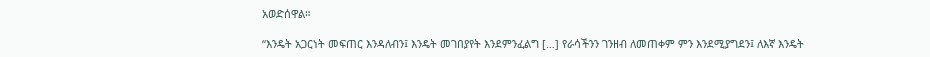አወድሰዋል።

“እንዴት አጋርነት መፍጠር እንዳለብን፤ እንዴት መገበያየት እንደምንፈልግ […] የራሳችንን ገንዘብ ለመጠቀም ምን እንደሚያግደን፤ ለእኛ እንዴት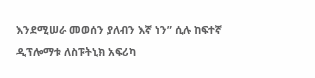እንደሚሠራ መወሰን ያለብን እኛ ነን” ሲሉ ከፍተኛ ዲፕሎማቱ ለስፑትኒክ አፍሪካ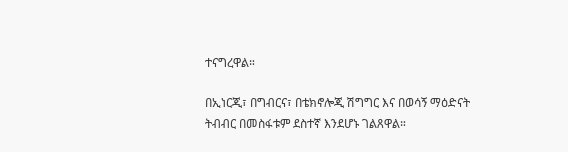ተናግረዋል።

በኢነርጂ፣ በግብርና፣ በቴክኖሎጂ ሽግግር እና በወሳኝ ማዕድናት ትብብር በመስፋቱም ደስተኛ እንደሆኑ ገልጸዋል።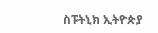ስፑትኒክ ኢትዮጵያ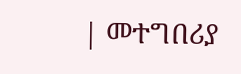| መተግበሪያ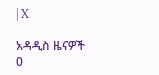| X

አዳዲስ ዜናዎች
0